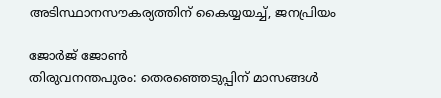അടിസ്ഥാനസൗകര്യത്തിന് കൈയ്യയച്ച്, ജനപ്രിയം

ജോര്‍ജ് ജോണ്‍
തിരുവനന്തപുരം: തെരഞ്ഞെടുപ്പിന് മാസങ്ങള്‍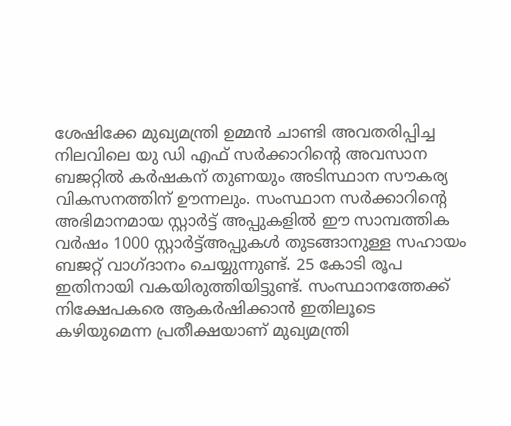ശേഷിക്കേ മുഖ്യമന്ത്രി ഉമ്മന്‍ ചാണ്ടി അവതരിപ്പിച്ച നിലവിലെ യു ഡി എഫ് സര്‍ക്കാറിന്റെ അവസാന ബജറ്റില്‍ കര്‍ഷകന് തുണയും അടിസ്ഥാന സൗകര്യ വികസനത്തിന് ഊന്നലും. സംസ്ഥാന സര്‍ക്കാറിന്റെ അഭിമാനമായ സ്റ്റാര്‍ട്ട് അപ്പുകളില്‍ ഈ സാമ്പത്തിക വര്‍ഷം 1000 സ്റ്റാര്‍ട്ട്അപ്പുകള്‍ തുടങ്ങാനുള്ള സഹായം ബജറ്റ് വാഗ്ദാനം ചെയ്യുന്നുണ്ട്. 25 കോടി രൂപ ഇതിനായി വകയിരുത്തിയിട്ടുണ്ട്. സംസ്ഥാനത്തേക്ക് നിക്ഷേപകരെ ആകര്‍ഷിക്കാന്‍ ഇതിലൂടെ കഴിയുമെന്ന പ്രതീക്ഷയാണ് മുഖ്യമന്ത്രി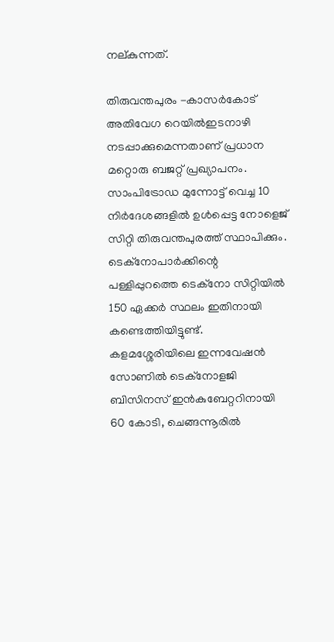നല്കുന്നത്.

തിരുവന്തപുരം -കാസര്‍കോട് അതിവേഗ റെയില്‍ഇടനാഴി നടപ്പാക്കുമെന്നതാണ് പ്രധാന മറ്റൊരു ബജറ്റ് പ്രഖ്യാപനം. സാംപിട്രോഡ മുന്നോട്ട് വെച്ച 10 നിര്‍ദേശങ്ങളില്‍ ഉള്‍പ്പെട്ട നോളെജ് സിറ്റി തിരുവന്തപുരത്ത് സ്ഥാപിക്കും. ടെക്‌നോപാര്‍ക്കിന്റെ പള്ളിപ്പുറത്തെ ടെക്‌നോ സിറ്റിയില്‍ 150 ഏക്കര്‍ സ്ഥലം ഇതിനായി കണ്ടെത്തിയിട്ടുണ്ട്. കളമശ്ശേരിയിലെ ഇന്നവേഷന്‍ സോണില്‍ ടെക്‌നോളജി ബിസിനസ് ഇന്‍കുബേറ്ററിനായി 60 കോടി, ചെങ്ങന്നൂരില്‍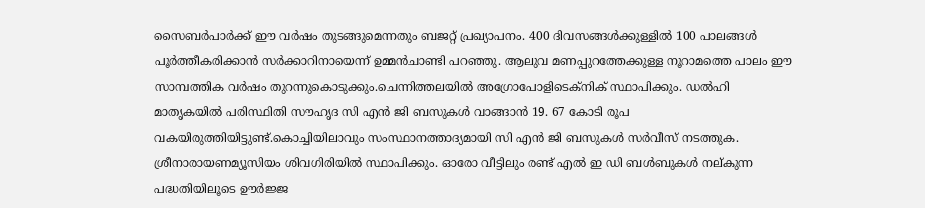സൈബര്‍പാര്‍ക്ക് ഈ വര്‍ഷം തുടങ്ങുമെന്നതും ബജറ്റ് പ്രഖ്യാപനം. 400 ദിവസങ്ങള്‍ക്കുള്ളില്‍ 100 പാലങ്ങള്‍ പൂര്‍ത്തീകരിക്കാന്‍ സര്‍ക്കാറിനായെന്ന് ഉമ്മന്‍ചാണ്ടി പറഞ്ഞു. ആലുവ മണപ്പുറത്തേക്കുള്ള നൂറാമത്തെ പാലം ഈ സാമ്പത്തിക വര്‍ഷം തുറന്നുകൊടുക്കും.ചെന്നിത്തലയില്‍ അഗ്രോപോളിടെക്‌നിക് സ്ഥാപിക്കും. ഡല്‍ഹി മാതൃകയില്‍ പരിസ്ഥിതി സൗഹൃദ സി എന്‍ ജി ബസുകള്‍ വാങ്ങാന്‍ 19. 67 കോടി രൂപ വകയിരുത്തിയിട്ടുണ്ട്.കൊച്ചിയിലാവും സംസ്ഥാനത്താദ്യമായി സി എന്‍ ജി ബസുകള്‍ സര്‍വീസ് നടത്തുക. ശ്രീനാരായണമ്യൂസിയം ശിവഗിരിയില്‍ സ്ഥാപിക്കും. ഓരോ വീട്ടിലും രണ്ട് എല്‍ ഇ ഡി ബള്‍ബുകള്‍ നല്കുന്ന പദ്ധതിയിലൂടെ ഊര്‍ജ്ജ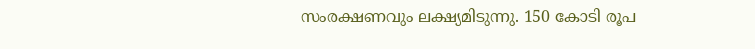സംരക്ഷണവും ലക്ഷ്യമിടുന്നു. 150 കോടി രൂപ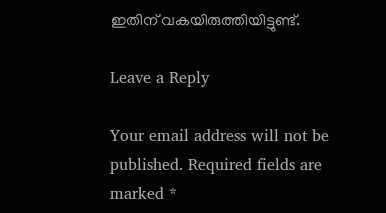ഇതിന് വകയിരുത്തിയിട്ടുണ്ട്.

Leave a Reply

Your email address will not be published. Required fields are marked *